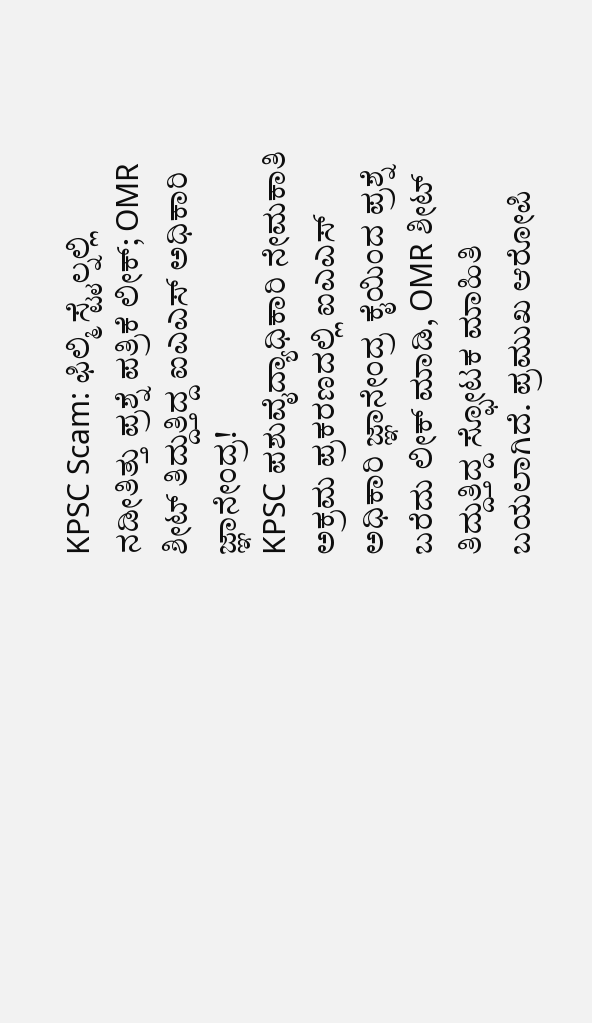KPSC Scam: ಫಿಲ್ಮಿ ಸ್ಟೈಲ್ನಲ್ಲಿ ನಡೀತಿತ್ತು ಪ್ರಶ್ನೆ ಪತ್ರಿಕೆ ಲೀಕ್; OMR ಶೀಟ್ ತಿದ್ದುತ್ತಿದ್ದ ಐಎಎಸ್ ಅಧಿಕಾರಿ ಜ್ಞಾನೇಂದ್ರ!
KPSC ಪಶುವೈದ್ಯಾಧಿಕಾರಿ ನೇಮಕಾತಿ ಅಕ್ರಮ ಪ್ರಕರಣದಲ್ಲಿ ಐಎಎಸ್ ಅಧಿಕಾರಿ ಜ್ಞಾನೇಂದ್ರ ಕೈಯಿಂದ ಪ್ರಶ್ನೆ ಬರೆದು ಲೀಕ್ ಮಾಡಿ, OMR ಶೀಟ್ ತಿದ್ದುತ್ತಿದ್ದ ಸ್ಫೋಟಕ ಮಾಹಿತಿ ಬಯಲಾಗಿದೆ. ಪ್ರಮುಖ ಆರೋಪಿ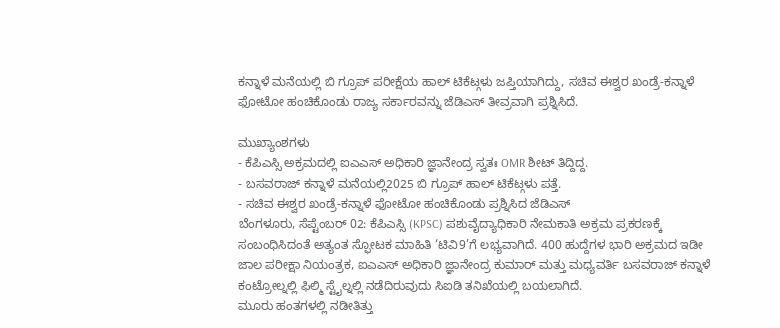ಕನ್ನಾಳೆ ಮನೆಯಲ್ಲಿ ಬಿ ಗ್ರೂಪ್ ಪರೀಕ್ಷೆಯ ಹಾಲ್ ಟಿಕೆಟ್ಗಳು ಜಪ್ತಿಯಾಗಿದ್ದು, ಸಚಿವ ಈಶ್ವರ ಖಂಡ್ರೆ-ಕನ್ನಾಳೆ ಫೋಟೋ ಹಂಚಿಕೊಂಡು ರಾಜ್ಯ ಸರ್ಕಾರವನ್ನು ಜೆಡಿಎಸ್ ತೀವ್ರವಾಗಿ ಪ್ರಶ್ನಿಸಿದೆ.

ಮುಖ್ಯಾಂಶಗಳು
- ಕೆಪಿಎಸ್ಸಿ ಅಕ್ರಮದಲ್ಲಿ ಐಎಎಸ್ ಅಧಿಕಾರಿ ಜ್ಞಾನೇಂದ್ರ ಸ್ವತಃ OMR ಶೀಟ್ ತಿದ್ದಿದ್ದ.
- ಬಸವರಾಜ್ ಕನ್ನಾಳೆ ಮನೆಯಲ್ಲಿ2025 ಬಿ ಗ್ರೂಪ್ ಹಾಲ್ ಟಿಕೆಟ್ಗಳು ಪತ್ತೆ.
- ಸಚಿವ ಈಶ್ವರ ಖಂಡ್ರೆ-ಕನ್ನಾಳೆ ಫೋಟೋ ಹಂಚಿಕೊಂಡು ಪ್ರಶ್ನಿಸಿದ ಜೆಡಿಎಸ್
ಬೆಂಗಳೂರು, ಸೆಪ್ಟೆಂಬರ್ 02: ಕೆಪಿಎಸ್ಸಿ (KPSC) ಪಶುವೈದ್ಯಾಧಿಕಾರಿ ನೇಮಕಾತಿ ಅಕ್ರಮ ಪ್ರಕರಣಕ್ಕೆ ಸಂಬಂಧಿಸಿದಂತೆ ಅತ್ಯಂತ ಸ್ಫೋಟಕ ಮಾಹಿತಿ ‘ಟಿವಿ9’ಗೆ ಲಭ್ಯವಾಗಿದೆ. 400 ಹುದ್ದೆಗಳ ಭಾರಿ ಅಕ್ರಮದ ಇಡೀ ಜಾಲ ಪರೀಕ್ಷಾ ನಿಯಂತ್ರಕ, ಐಎಎಸ್ ಅಧಿಕಾರಿ ಜ್ಞಾನೇಂದ್ರ ಕುಮಾರ್ ಮತ್ತು ಮಧ್ಯವರ್ತಿ ಬಸವರಾಜ್ ಕನ್ನಾಳೆ ಕಂಟ್ರೋಲ್ನಲ್ಲಿ ಫಿಲ್ಮಿ ಸ್ಟೈಲ್ನಲ್ಲಿ ನಡೆದಿರುವುದು ಸಿಐಡಿ ತನಿಖೆಯಲ್ಲಿ ಬಯಲಾಗಿದೆ.
ಮೂರು ಹಂತಗಳಲ್ಲಿ ನಡೀತಿತ್ತು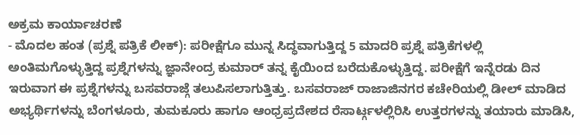ಅಕ್ರಮ ಕಾರ್ಯಾಚರಣೆ
- ಮೊದಲ ಹಂತ (ಪ್ರಶ್ನೆ ಪತ್ರಿಕೆ ಲೀಕ್): ಪರೀಕ್ಷೆಗೂ ಮುನ್ನ ಸಿದ್ಧವಾಗುತ್ತಿದ್ದ 5 ಮಾದರಿ ಪ್ರಶ್ನೆ ಪತ್ರಿಕೆಗಳಲ್ಲಿ ಅಂತಿಮಗೊಳ್ಳುತ್ತಿದ್ದ ಪ್ರಶ್ನೆಗಳನ್ನು ಜ್ಞಾನೇಂದ್ರ ಕುಮಾರ್ ತನ್ನ ಕೈಯಿಂದ ಬರೆದುಕೊಳ್ಳುತ್ತಿದ್ದ. ಪರೀಕ್ಷೆಗೆ ಇನ್ನೆರಡು ದಿನ ಇರುವಾಗ ಈ ಪ್ರಶ್ನೆಗಳನ್ನು ಬಸವರಾಜ್ಗೆ ತಲುಪಿಸಲಾಗುತ್ತಿತ್ತು. ಬಸವರಾಜ್ ರಾಜಾಜಿನಗರ ಕಚೇರಿಯಲ್ಲಿ ಡೀಲ್ ಮಾಡಿದ ಅಭ್ಯರ್ಥಿಗಳನ್ನು ಬೆಂಗಳೂರು, ತುಮಕೂರು ಹಾಗೂ ಆಂಧ್ರಪ್ರದೇಶದ ರೆಸಾರ್ಟ್ಗಳಲ್ಲಿರಿಸಿ ಉತ್ತರಗಳನ್ನು ತಯಾರು ಮಾಡಿಸಿ,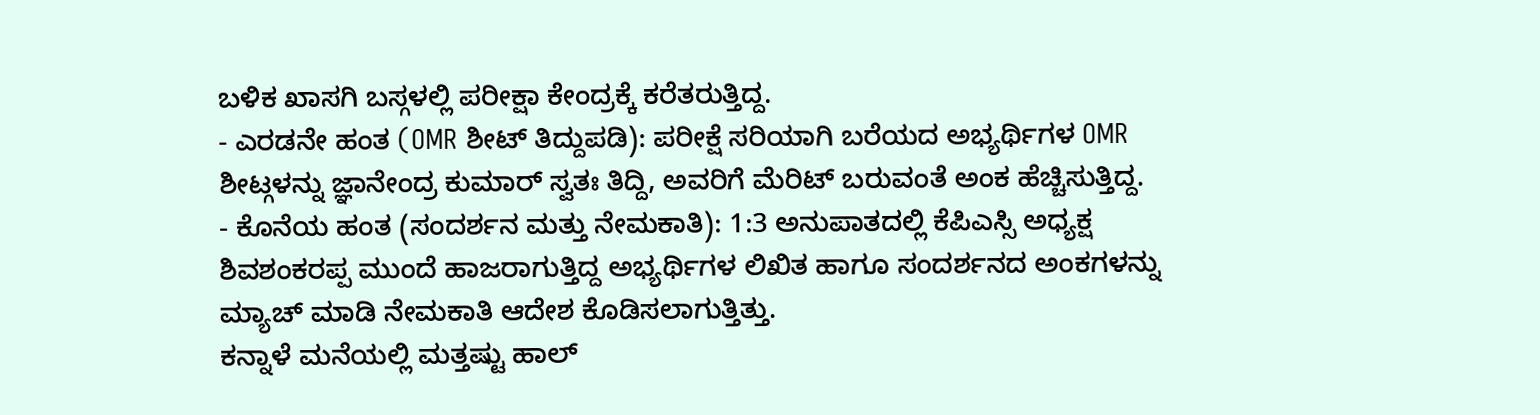ಬಳಿಕ ಖಾಸಗಿ ಬಸ್ಗಳಲ್ಲಿ ಪರೀಕ್ಷಾ ಕೇಂದ್ರಕ್ಕೆ ಕರೆತರುತ್ತಿದ್ದ.
- ಎರಡನೇ ಹಂತ (OMR ಶೀಟ್ ತಿದ್ದುಪಡಿ): ಪರೀಕ್ಷೆ ಸರಿಯಾಗಿ ಬರೆಯದ ಅಭ್ಯರ್ಥಿಗಳ OMR ಶೀಟ್ಗಳನ್ನು ಜ್ಞಾನೇಂದ್ರ ಕುಮಾರ್ ಸ್ವತಃ ತಿದ್ದಿ, ಅವರಿಗೆ ಮೆರಿಟ್ ಬರುವಂತೆ ಅಂಕ ಹೆಚ್ಚಿಸುತ್ತಿದ್ದ.
- ಕೊನೆಯ ಹಂತ (ಸಂದರ್ಶನ ಮತ್ತು ನೇಮಕಾತಿ): 1:3 ಅನುಪಾತದಲ್ಲಿ ಕೆಪಿಎಸ್ಸಿ ಅಧ್ಯಕ್ಷ ಶಿವಶಂಕರಪ್ಪ ಮುಂದೆ ಹಾಜರಾಗುತ್ತಿದ್ದ ಅಭ್ಯರ್ಥಿಗಳ ಲಿಖಿತ ಹಾಗೂ ಸಂದರ್ಶನದ ಅಂಕಗಳನ್ನು ಮ್ಯಾಚ್ ಮಾಡಿ ನೇಮಕಾತಿ ಆದೇಶ ಕೊಡಿಸಲಾಗುತ್ತಿತ್ತು.
ಕನ್ನಾಳೆ ಮನೆಯಲ್ಲಿ ಮತ್ತಷ್ಟು ಹಾಲ್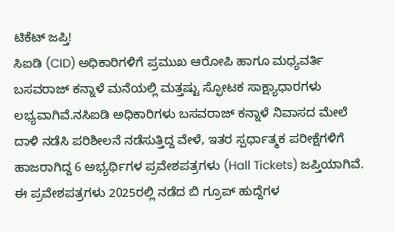ಟಿಕೆಟ್ ಜಪ್ತಿ!
ಸಿಐಡಿ (CID) ಅಧಿಕಾರಿಗಳಿಗೆ ಪ್ರಮುಖ ಆರೋಪಿ ಹಾಗೂ ಮಧ್ಯವರ್ತಿ ಬಸವರಾಜ್ ಕನ್ನಾಳೆ ಮನೆಯಲ್ಲಿ ಮತ್ತಷ್ಟು ಸ್ಫೋಟಕ ಸಾಕ್ಷ್ಯಾಧಾರಗಳು ಲಭ್ಯವಾಗಿವೆ.ನಸಿಐಡಿ ಅಧಿಕಾರಿಗಳು ಬಸವರಾಜ್ ಕನ್ನಾಳೆ ನಿವಾಸದ ಮೇಲೆ ದಾಳಿ ನಡೆಸಿ ಪರಿಶೀಲನೆ ನಡೆಸುತ್ತಿದ್ದ ವೇಳೆ, ಇತರ ಸ್ಪರ್ಧಾತ್ಮಕ ಪರೀಕ್ಷೆಗಳಿಗೆ ಹಾಜರಾಗಿದ್ದ 6 ಅಭ್ಯರ್ಥಿಗಳ ಪ್ರವೇಶಪತ್ರಗಳು (Hall Tickets) ಜಪ್ತಿಯಾಗಿವೆ. ಈ ಪ್ರವೇಶಪತ್ರಗಳು 2025ರಲ್ಲಿ ನಡೆದ ಬಿ ಗ್ರೂಪ್ ಹುದ್ದೆಗಳ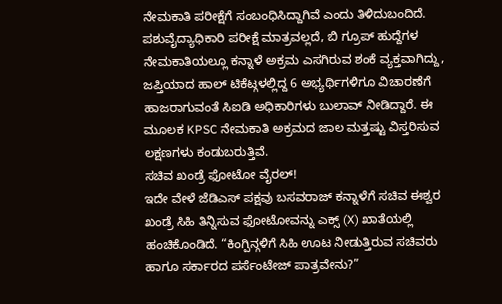ನೇಮಕಾತಿ ಪರೀಕ್ಷೆಗೆ ಸಂಬಂಧಿಸಿದ್ದಾಗಿವೆ ಎಂದು ತಿಳಿದುಬಂದಿದೆ.
ಪಶುವೈದ್ಯಾಧಿಕಾರಿ ಪರೀಕ್ಷೆ ಮಾತ್ರವಲ್ಲದೆ, ಬಿ ಗ್ರೂಪ್ ಹುದ್ದೆಗಳ ನೇಮಕಾತಿಯಲ್ಲೂ ಕನ್ನಾಳೆ ಅಕ್ರಮ ಎಸಗಿರುವ ಶಂಕೆ ವ್ಯಕ್ತವಾಗಿದ್ದು, ಜಪ್ತಿಯಾದ ಹಾಲ್ ಟಿಕೆಟ್ಗಳಲ್ಲಿದ್ದ 6 ಅಭ್ಯರ್ಥಿಗಳಿಗೂ ವಿಚಾರಣೆಗೆ ಹಾಜರಾಗುವಂತೆ ಸಿಐಡಿ ಅಧಿಕಾರಿಗಳು ಬುಲಾವ್ ನೀಡಿದ್ದಾರೆ. ಈ ಮೂಲಕ KPSC ನೇಮಕಾತಿ ಅಕ್ರಮದ ಜಾಲ ಮತ್ತಷ್ಟು ವಿಸ್ತರಿಸುವ ಲಕ್ಷಣಗಳು ಕಂಡುಬರುತ್ತಿವೆ.
ಸಚಿವ ಖಂಡ್ರೆ ಫೋಟೋ ವೈರಲ್!
ಇದೇ ವೇಳೆ ಜೆಡಿಎಸ್ ಪಕ್ಷವು ಬಸವರಾಜ್ ಕನ್ನಾಳೆಗೆ ಸಚಿವ ಈಶ್ವರ ಖಂಡ್ರೆ ಸಿಹಿ ತಿನ್ನಿಸುವ ಫೋಟೋವನ್ನು ಎಕ್ಸ್ (X) ಖಾತೆಯಲ್ಲಿ ಹಂಚಿಕೊಂಡಿದೆ. “ಕಿಂಗ್ಪಿನ್ಗಳಿಗೆ ಸಿಹಿ ಊಟ ನೀಡುತ್ತಿರುವ ಸಚಿವರು ಹಾಗೂ ಸರ್ಕಾರದ ಪರ್ಸೆಂಟೇಜ್ ಪಾತ್ರವೇನು?”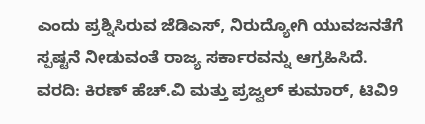ಎಂದು ಪ್ರಶ್ನಿಸಿರುವ ಜೆಡಿಎಸ್, ನಿರುದ್ಯೋಗಿ ಯುವಜನತೆಗೆ ಸ್ಪಷ್ಟನೆ ನೀಡುವಂತೆ ರಾಜ್ಯ ಸರ್ಕಾರವನ್ನು ಆಗ್ರಹಿಸಿದೆ.
ವರದಿ: ಕಿರಣ್ ಹೆಚ್.ವಿ ಮತ್ತು ಪ್ರಜ್ವಲ್ ಕುಮಾರ್, ಟಿವಿ9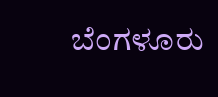ಬೆಂಗಳೂರು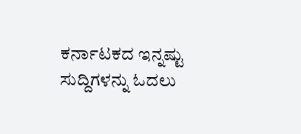ಕರ್ನಾಟಕದ ಇನ್ನಷ್ಟು ಸುದ್ದಿಗಳನ್ನು ಓದಲು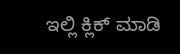ಇಲ್ಲಿ ಕ್ಲಿಕ್ ಮಾಡಿ